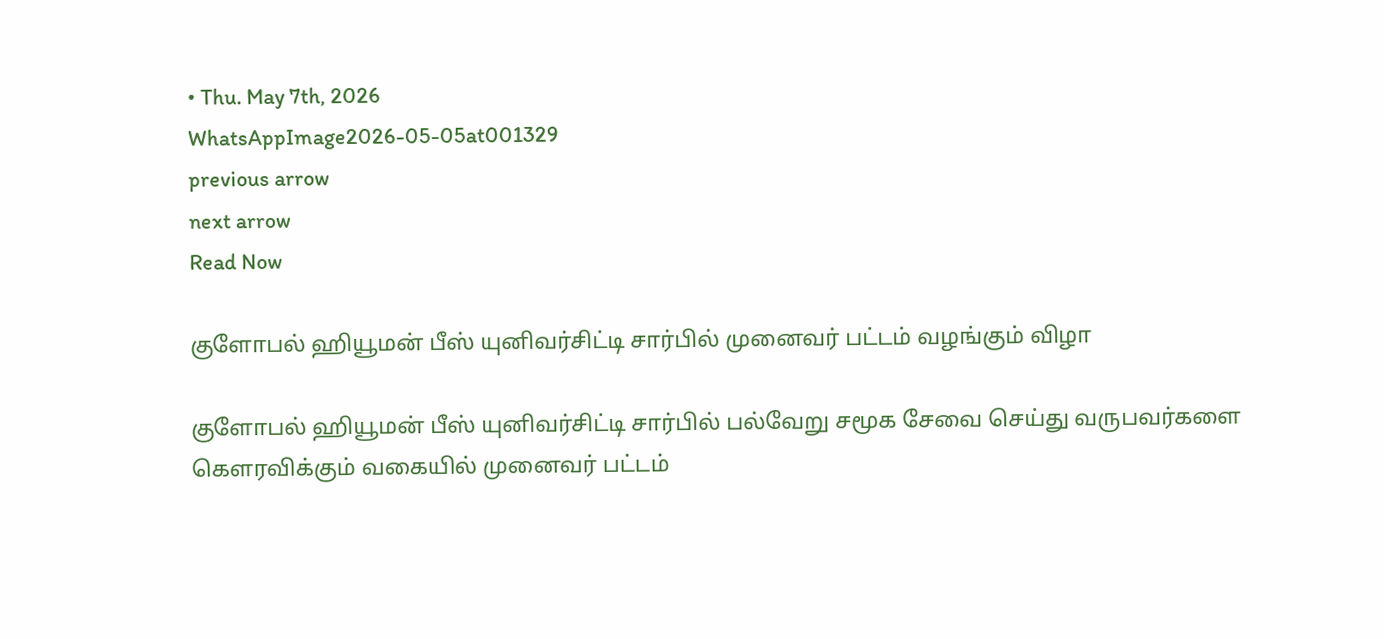• Thu. May 7th, 2026
WhatsAppImage2026-05-05at001329
previous arrow
next arrow
Read Now

குளோபல் ஹியூமன் பீஸ் யுனிவர்சிட்டி சார்பில் முனைவர் பட்டம் வழங்கும் விழா

குளோபல் ஹியூமன் பீஸ் யுனிவர்சிட்டி சார்பில் பல்வேறு சமூக சேவை செய்து வருபவர்களை கௌரவிக்கும் வகையில் முனைவர் பட்டம்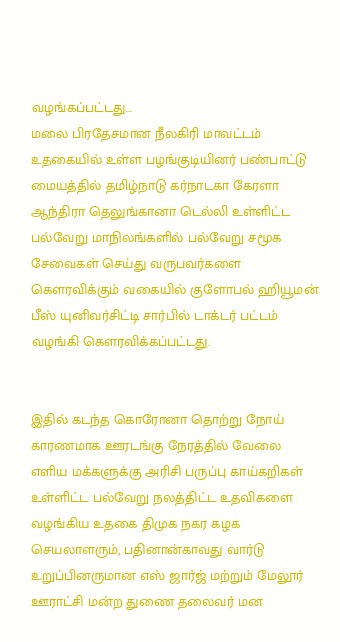வழங்கப்பட்டது…
மலை பிரதேசமான நீலகிரி மாவட்டம் உதகையில் உள்ள பழங்குடியினர் பண்பாட்டு மையத்தில் தமிழ்நாடு கர்நாடகா கேரளா ஆந்திரா தெலுங்கானா டெல்லி உள்ளிட்ட பல்வேறு மாநிலங்களில் பல்வேறு சமூக சேவைகள் செய்து வருபவர்களை கௌரவிக்கும் வகையில் குளோபல் ஹியூமன் பீஸ் யுனிவர்சிட்டி சார்பில் டாக்டர் பட்டம் வழங்கி கௌரவிக்கப்பட்டது.


இதில் கடந்த கொரோனா தொற்று நோய் காரணமாக ஊரடங்கு நேரத்தில் வேலை எளிய மக்களுக்கு அரிசி பருப்பு காய்கறிகள் உள்ளிட்ட பல்வேறு நலத்திட்ட உதவிகளை வழங்கிய உதகை திமுக நகர கழக செயலாளரும், பதினான்காவது வார்டு உறுப்பினருமான எஸ் ஜார்ஜ் மற்றும் மேலூர் ஊராட்சி மன்ற துணை தலைவர் மன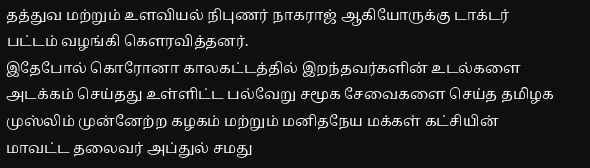தத்துவ மற்றும் உளவியல் நிபுணர் நாகராஜ் ஆகியோருக்கு டாக்டர் பட்டம் வழங்கி கௌரவித்தனர்.
இதேபோல் கொரோனா காலகட்டத்தில் இறந்தவர்களின் உடல்களை அடக்கம் செய்தது உள்ளிட்ட பல்வேறு சமூக சேவைகளை செய்த தமிழக முஸ்லிம் முன்னேற்ற கழகம் மற்றும் மனிதநேய மக்கள் கட்சியின் மாவட்ட தலைவர் அப்துல் சமது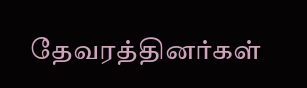தேவரத்தினர்கள்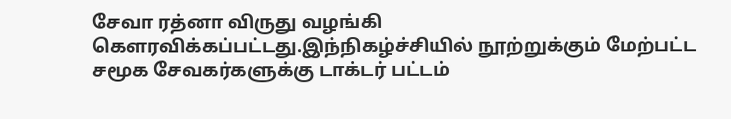சேவா ரத்னா விருது வழங்கி கௌரவிக்கப்பட்டது.இந்நிகழ்ச்சியில் நூற்றுக்கும் மேற்பட்ட சமூக சேவகர்களுக்கு டாக்டர் பட்டம்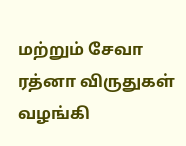மற்றும் சேவா ரத்னா விருதுகள் வழங்கி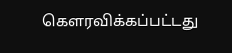கௌரவிக்கப்பட்டது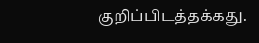குறிப்பிடத்தக்கது.